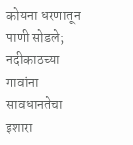कोयना धरणातून पाणी सोडले; नदीकाठच्या गावांना सावधानतेचा इशारा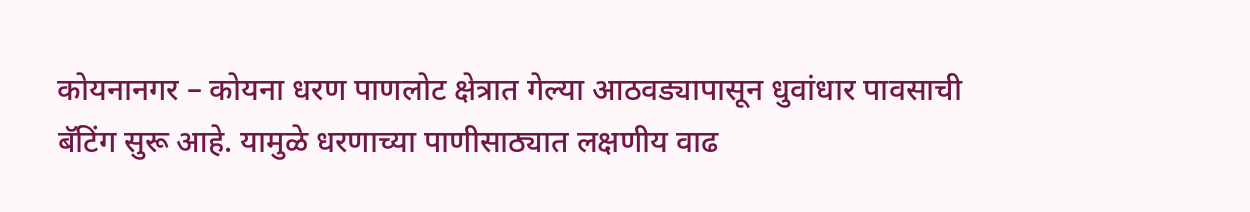कोयनानगर – कोयना धरण पाणलोट क्षेत्रात गेल्या आठवड्यापासून धुवांधार पावसाची बॅटिंग सुरू आहे. यामुळे धरणाच्या पाणीसाठ्यात लक्षणीय वाढ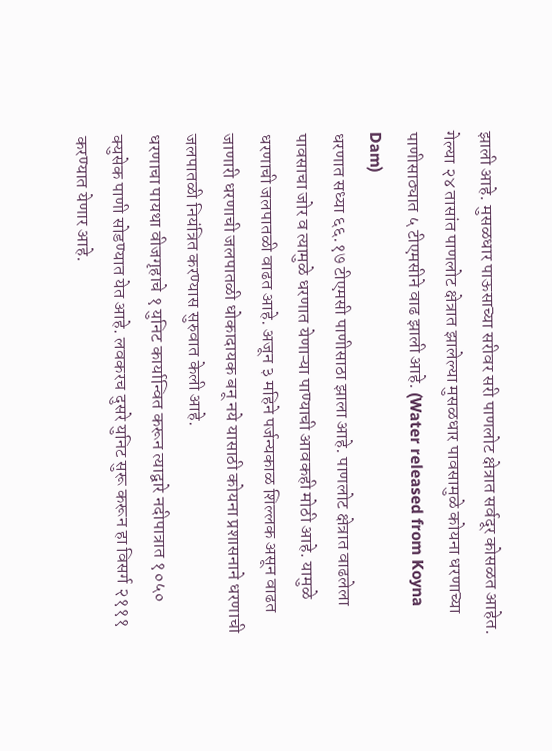झाली आहे. मुसळधार पाऊसाच्या सरीवर सरी पाणलोट क्षेत्रात सर्वदूर कोसळत आहेत. गेल्या २४ तासांत पाणलोट क्षेत्रात झालेल्या मुसळधार पावसामुळे कोयना धरणाच्या पाणीसाठ्यात ५ टीएमसीने वाढ झाली आहे. (Water released from Koyna Dam)
धरणात सध्या ६६.१७ टीएमसी पाणीसाठा झाला आहे. पाणलोट क्षेत्रात वाढलेला पावसाचा जोर व त्यामुळे धरणात येणाऱ्या पाण्याची आवकही मोठी आहे. यामुळे धरणाची जलपातळी वाढत आहे. अजून ३ महिने पर्जन्यकाळ शिल्लक असून वाढत जाणारी धरणाची जलपातळी धोकादायक बनू नये यासाठी कोयना प्रशासनाने धरणाची जलपातळी नियंत्रित करण्यास सुरुवात केली आहे.
धरणाचा पायथा वीजगृहाचे १ युनिट कार्यान्वित करून त्याद्वारे नदीपात्रात १०५० क्युसेक पाणी सोडण्यात येत आहे. लवकरच दुसरे युनिट सुरू करून हा विसर्ग २१११ करण्यात येणार आहे.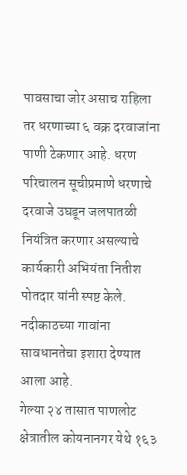पावसाचा जोर असाच राहिला तर धरणाच्या ६ वक्र दरवाजांना पाणी टेकणार आहे. धरण परिचालन सूचीप्रमाणे धरणाचे दरवाजे उघडून जलपातळी नियंत्रित करणार असल्याचे कार्यकारी अभियंता नितीश पोतदार यांनी स्पष्ट केले. नदीकाठच्या गावांना सावधानतेचा इशारा देण्यात आला आहे.
गेल्या २४ तासात पाणलोट क्षेत्रातील कोयनानगर येथे १६३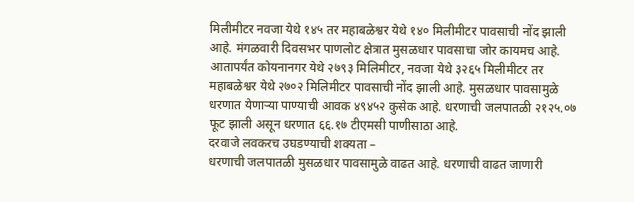मिलीमीटर नवजा येथे १४५ तर महाबळेश्वर येथे १४० मिलीमीटर पावसाची नोंद झाली आहे. मंगळवारी दिवसभर पाणलोट क्षेत्रात मुसळधार पावसाचा जोर कायमच आहे. आतापर्यंत कोयनानगर येथे २७९३ मिलिमीटर, नवजा येथे ३२६५ मिलीमीटर तर महाबळेश्वर येथे २७०२ मिलिमीटर पावसाची नोंद झाली आहे. मुसळधार पावसामुळे धरणात येणाऱ्या पाण्याची आवक ४९४५२ कुसेक आहे. धरणाची जलपातळी २१२५.०७ फूट झाली असून धरणात ६६.१७ टीएमसी पाणीसाठा आहे.
दरवाजे लवकरच उघडण्याची शक्यता –
धरणाची जलपातळी मुसळधार पावसामुळे वाढत आहे. धरणाची वाढत जाणारी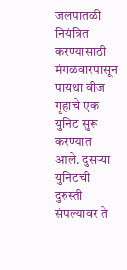जलपातळी नियंत्रित करण्यासाठी मंगळवारपासून पायथा वीज गृहाचे एक युनिट सुरू करण्यात आले. दुसऱ्या युनिटची दुरुस्ती संपल्यावर ते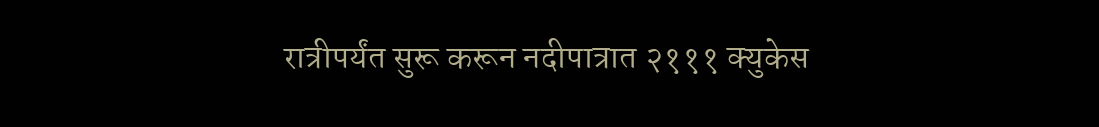रात्रीपर्यंत सुरू करून नदीपात्रात २१११ क्युकेस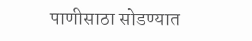पाणीसाठा सोडण्यात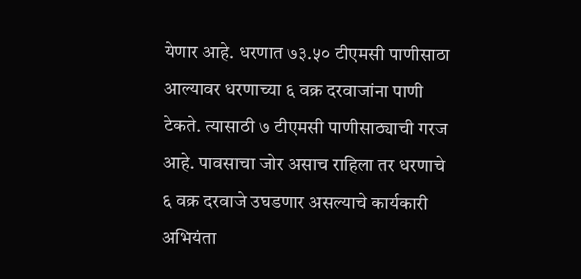येणार आहे. धरणात ७३.५० टीएमसी पाणीसाठा आल्यावर धरणाच्या ६ वक्र दरवाजांना पाणी टेकते. त्यासाठी ७ टीएमसी पाणीसाठ्याची गरज आहे. पावसाचा जोर असाच राहिला तर धरणाचे ६ वक्र दरवाजे उघडणार असल्याचे कार्यकारी अभियंता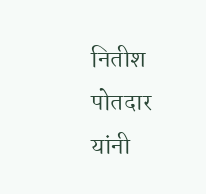नितीश पोतदार यांनी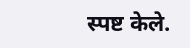स्पष्ट केले.